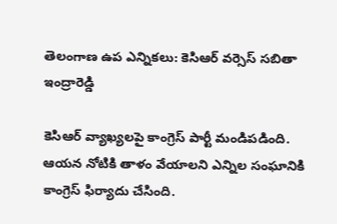తెలంగాణ ఉప ఎన్నికలు: కెసిఆర్ వర్సెస్ సబితా ఇంద్రారెడ్డి

కెసిఆర్ వ్యాఖ్యలపై కాంగ్రెస్ పార్టీ మండిపడింది. ఆయన నోటికి తాళం వేయాలని ఎన్నిల సంఘానికి కాంగ్రెస్ ఫిర్యాదు చేసింది.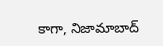కాగా, నిజామాబాద్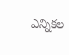ఎన్నికల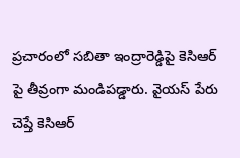ప్రచారంలో సబితా ఇంద్రారెడ్డిపై కెసిఆర్ పై తీవ్రంగా మండిపడ్డారు. వైయస్ పేరు చెప్తే కెసిఆర్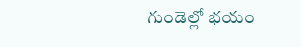గుండెల్లో భయం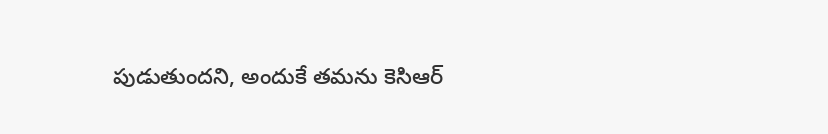పుడుతుందని, అందుకే తమను కెసిఆర్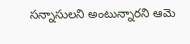సన్నాసులని అంటున్నారని ఆమె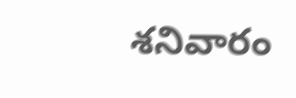శనివారం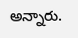అన్నారు.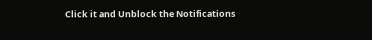Click it and Unblock the Notifications